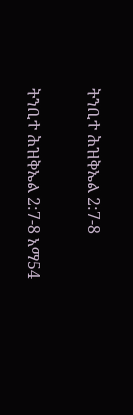ትንቢተ ሕዝቅኤል 2:7-8

ትንቢተ ሕዝቅኤል 2:7-8 አማ54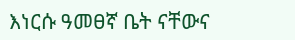እነርሱ ዓመፀኛ ቤት ናቸውና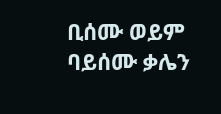ቢሰሙ ወይም ባይሰሙ ቃሌን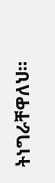ትነግራቸዋለህ።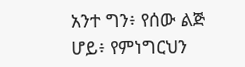አንተ ግን፥ የሰው ልጅ ሆይ፥ የምነግርህን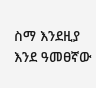ስማ እንደዚያ እንደ ዓመፀኛው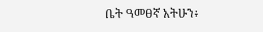ቤት ዓመፀኛ አትሁን፥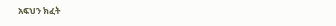አፍህን ክፈት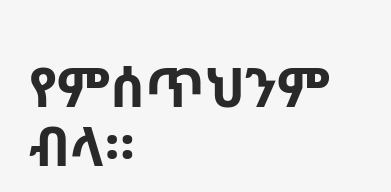የምሰጥህንም ብላ።